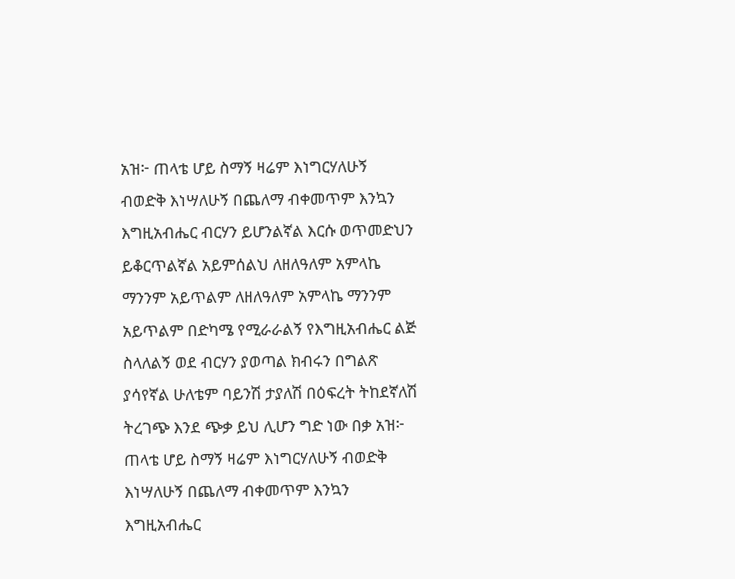አዝ፦ ጠላቴ ሆይ ስማኝ ዛሬም እነግርሃለሁኝ ብወድቅ እነሣለሁኝ በጨለማ ብቀመጥም እንኳን እግዚአብሔር ብርሃን ይሆንልኛል እርሱ ወጥመድህን ይቆርጥልኛል አይምሰልህ ለዘለዓለም አምላኬ ማንንም አይጥልም ለዘለዓለም አምላኬ ማንንም አይጥልም በድካሜ የሚራራልኝ የእግዚአብሔር ልጅ ስላለልኝ ወደ ብርሃን ያወጣል ክብሩን በግልጽ ያሳየኛል ሁለቴም ባይንሽ ታያለሽ በዕፍረት ትከደኛለሽ ትረገጭ እንደ ጭቃ ይህ ሊሆን ግድ ነው በቃ አዝ፦ ጠላቴ ሆይ ስማኝ ዛሬም እነግርሃለሁኝ ብወድቅ እነሣለሁኝ በጨለማ ብቀመጥም እንኳን እግዚአብሔር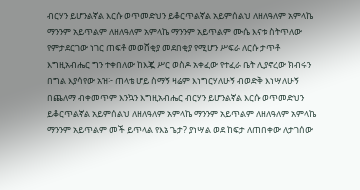ብርሃን ይሆንልኛል እርሱ ወጥመድህን ይቆርጥልኛል አይምሰልህ ለዘለዓለም አምላኬ ማንንም አይጥልም ለዘለዓለም አምላኬ ማንንም አይጥልም ሙሴ እናቱ ስትጥለው የምታደርገው ነገር ጠፍቶ መወሸቂያ መደበቂያ የሚሆን ሥፍራ ለርሱ ታጥቶ እግዚአብሔር ግን ተቀበለው ከእጇ ሥር ወስዶ አቀፈው የተፈራ ቤት ሊያኖረው ክብሩን በግል እያሳየው አዝ፦ ጠላቴ ሆይ ስማኝ ዛሬም እነግርሃለሁኝ ብወድቅ እነሣለሁኝ በጨለማ ብቀመጥም እንኳን እግዚአብሔር ብርሃን ይሆንልኛል እርሱ ወጥመድህን ይቆርጥልኛል አይምሰልህ ለዘለዓለም አምላኬ ማንንም አይጥልም ለዘለዓለም አምላኬ ማንንም አይጥልም መች ይጥላል የእኔ ጌታ? ያነሣል ወደ ከፍታ ለጠበቀው ለታገሰው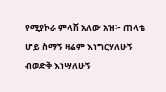የሚያኮራ ምላሽ አለው አዝ፦ ጠላቴ ሆይ ስማኝ ዛሬም እነግርሃለሁኝ ብወድቅ እነሣለሁኝ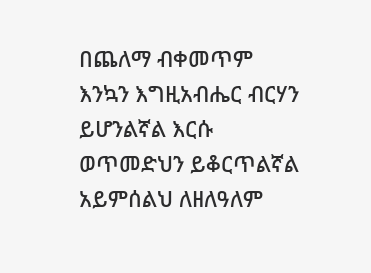በጨለማ ብቀመጥም እንኳን እግዚአብሔር ብርሃን ይሆንልኛል እርሱ ወጥመድህን ይቆርጥልኛል አይምሰልህ ለዘለዓለም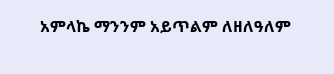አምላኬ ማንንም አይጥልም ለዘለዓለም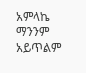አምላኬ ማንንም አይጥልም